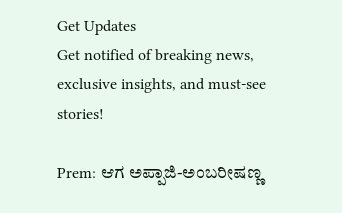Get Updates
Get notified of breaking news, exclusive insights, and must-see stories!

Prem: ಆಗ ಅಪ್ಪಾಜಿ-ಅಂಬರೀಷಣ್ಣ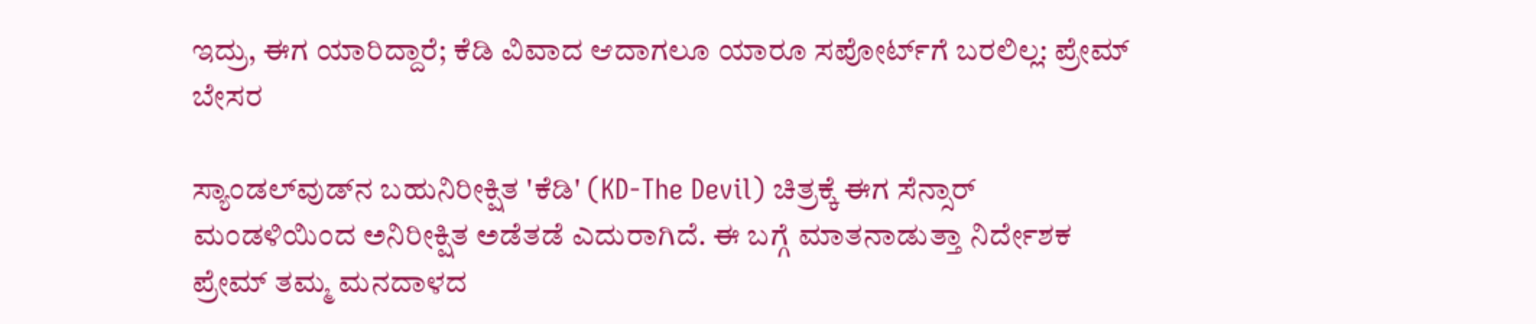ಇದ್ರು, ಈಗ ಯಾರಿದ್ದಾರೆ; ಕೆಡಿ ವಿವಾದ ಆದಾಗಲೂ ಯಾರೂ ಸಪೋರ್ಟ್‌ಗೆ ಬರಲಿಲ್ಲ: ಪ್ರೇಮ್‌ ಬೇಸರ

ಸ್ಯಾಂಡಲ್‌ವುಡ್‌ನ ಬಹುನಿರೀಕ್ಷಿತ 'ಕೆಡಿ' (KD-The Devil) ಚಿತ್ರಕ್ಕೆ ಈಗ ಸೆನ್ಸಾರ್ ಮಂಡಳಿಯಿಂದ ಅನಿರೀಕ್ಷಿತ ಅಡೆತಡೆ ಎದುರಾಗಿದೆ. ಈ ಬಗ್ಗೆ ಮಾತನಾಡುತ್ತಾ ನಿರ್ದೇಶಕ ಪ್ರೇಮ್ ತಮ್ಮ ಮನದಾಳದ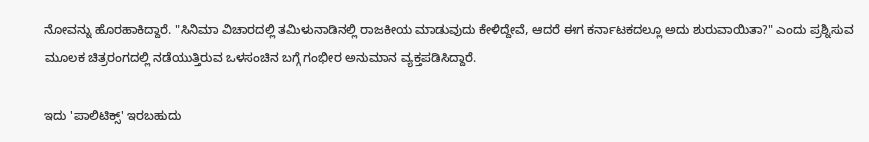ನೋವನ್ನು ಹೊರಹಾಕಿದ್ದಾರೆ. "ಸಿನಿಮಾ ವಿಚಾರದಲ್ಲಿ ತಮಿಳುನಾಡಿನಲ್ಲಿ ರಾಜಕೀಯ ಮಾಡುವುದು ಕೇಳಿದ್ದೇವೆ, ಆದರೆ ಈಗ ಕರ್ನಾಟಕದಲ್ಲೂ ಅದು ಶುರುವಾಯಿತಾ?" ಎಂದು ಪ್ರಶ್ನಿಸುವ ಮೂಲಕ ಚಿತ್ರರಂಗದಲ್ಲಿ ನಡೆಯುತ್ತಿರುವ ಒಳಸಂಚಿನ ಬಗ್ಗೆ ಗಂಭೀರ ಅನುಮಾನ ವ್ಯಕ್ತಪಡಿಸಿದ್ದಾರೆ.

ಇದು 'ಪಾಲಿಟಿಕ್ಸ್' ಇರಬಹುದು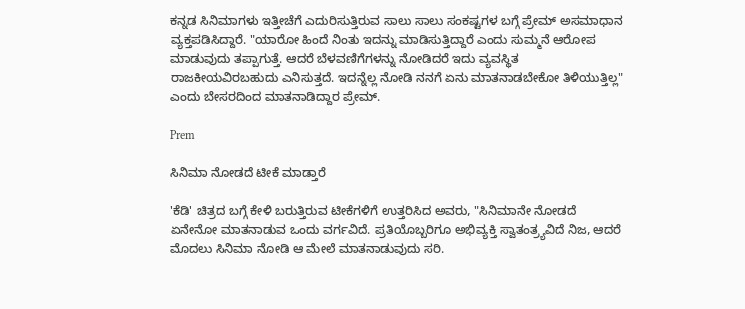ಕನ್ನಡ ಸಿನಿಮಾಗಳು ಇತ್ತೀಚೆಗೆ ಎದುರಿಸುತ್ತಿರುವ ಸಾಲು ಸಾಲು ಸಂಕಷ್ಟಗಳ ಬಗ್ಗೆ ಪ್ರೇಮ್ ಅಸಮಾಧಾನ ವ್ಯಕ್ತಪಡಿಸಿದ್ದಾರೆ. "ಯಾರೋ ಹಿಂದೆ ನಿಂತು ಇದನ್ನು ಮಾಡಿಸುತ್ತಿದ್ದಾರೆ ಎಂದು ಸುಮ್ಮನೆ ಆರೋಪ ಮಾಡುವುದು ತಪ್ಪಾಗುತ್ತೆ. ಆದರೆ ಬೆಳವಣಿಗೆಗಳನ್ನು ನೋಡಿದರೆ ಇದು ವ್ಯವಸ್ಥಿತ ರಾಜಕೀಯವಿರಬಹುದು ಎನಿಸುತ್ತದೆ. ಇದನ್ನೆಲ್ಲ ನೋಡಿ ನನಗೆ ಏನು ಮಾತನಾಡಬೇಕೋ ತಿಳಿಯುತ್ತಿಲ್ಲ" ಎಂದು ಬೇಸರದಿಂದ ಮಾತನಾಡಿದ್ದಾರ ಪ್ರೇಮ್‌.

Prem

ಸಿನಿಮಾ ನೋಡದೆ ಟೀಕೆ ಮಾಡ್ತಾರೆ

'ಕೆಡಿ' ಚಿತ್ರದ ಬಗ್ಗೆ ಕೇಳಿ ಬರುತ್ತಿರುವ ಟೀಕೆಗಳಿಗೆ ಉತ್ತರಿಸಿದ ಅವರು, "ಸಿನಿಮಾನೇ ನೋಡದೆ ಏನೇನೋ ಮಾತನಾಡುವ ಒಂದು ವರ್ಗವಿದೆ. ಪ್ರತಿಯೊಬ್ಬರಿಗೂ ಅಭಿವ್ಯಕ್ತಿ ಸ್ವಾತಂತ್ರ್ಯವಿದೆ ನಿಜ, ಆದರೆ ಮೊದಲು ಸಿನಿಮಾ ನೋಡಿ ಆ ಮೇಲೆ ಮಾತನಾಡುವುದು ಸರಿ.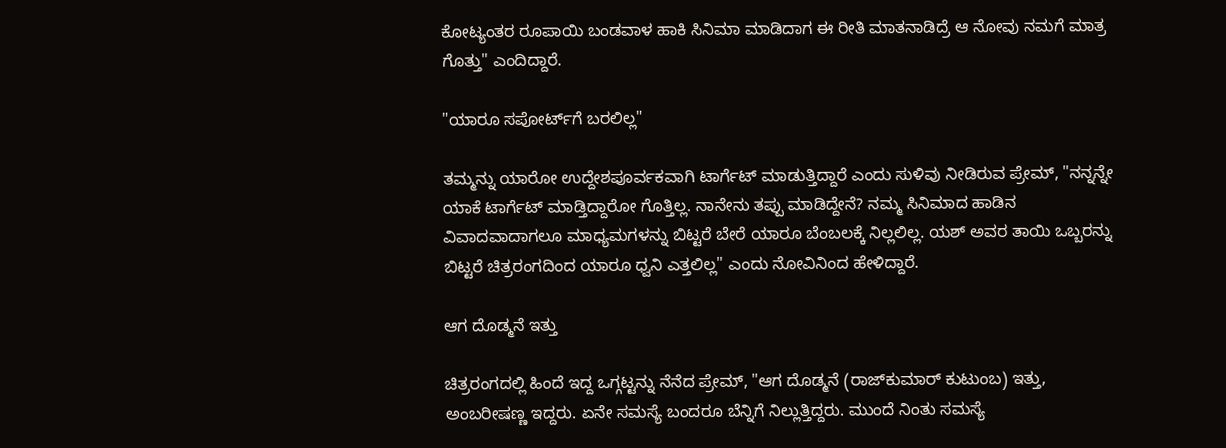ಕೋಟ್ಯಂತರ ರೂಪಾಯಿ ಬಂಡವಾಳ ಹಾಕಿ ಸಿನಿಮಾ ಮಾಡಿದಾಗ ಈ ರೀತಿ ಮಾತನಾಡಿದ್ರೆ ಆ ನೋವು ನಮಗೆ ಮಾತ್ರ ಗೊತ್ತು" ಎಂದಿದ್ದಾರೆ.

"ಯಾರೂ ಸಪೋರ್ಟ್‌ಗೆ ಬರಲಿಲ್ಲ"

ತಮ್ಮನ್ನು ಯಾರೋ ಉದ್ದೇಶಪೂರ್ವಕವಾಗಿ ಟಾರ್ಗೆಟ್ ಮಾಡುತ್ತಿದ್ದಾರೆ ಎಂದು ಸುಳಿವು ನೀಡಿರುವ ಪ್ರೇಮ್, "ನನ್ನನ್ನೇ ಯಾಕೆ ಟಾರ್ಗೆಟ್ ಮಾಡ್ತಿದ್ದಾರೋ ಗೊತ್ತಿಲ್ಲ. ನಾನೇನು ತಪ್ಪು ಮಾಡಿದ್ದೇನೆ? ನಮ್ಮ ಸಿನಿಮಾದ ಹಾಡಿನ ವಿವಾದವಾದಾಗಲೂ ಮಾಧ್ಯಮಗಳನ್ನು ಬಿಟ್ಟರೆ ಬೇರೆ ಯಾರೂ ಬೆಂಬಲಕ್ಕೆ ನಿಲ್ಲಲಿಲ್ಲ. ಯಶ್ ಅವರ ತಾಯಿ ಒಬ್ಬರನ್ನು ಬಿಟ್ಟರೆ ಚಿತ್ರರಂಗದಿಂದ ಯಾರೂ ಧ್ವನಿ ಎತ್ತಲಿಲ್ಲ" ಎಂದು ನೋವಿನಿಂದ ಹೇಳಿದ್ದಾರೆ.

ಆಗ ದೊಡ್ಮನೆ ಇತ್ತು

ಚಿತ್ರರಂಗದಲ್ಲಿ ಹಿಂದೆ ಇದ್ದ ಒಗ್ಗಟ್ಟನ್ನು ನೆನೆದ ಪ್ರೇಮ್, "ಆಗ ದೊಡ್ಮನೆ (ರಾಜ್‌ಕುಮಾರ್ ಕುಟುಂಬ) ಇತ್ತು, ಅಂಬರೀಷಣ್ಣ ಇದ್ದರು. ಏನೇ ಸಮಸ್ಯೆ ಬಂದರೂ ಬೆನ್ನಿಗೆ ನಿಲ್ಲುತ್ತಿದ್ದರು. ಮುಂದೆ ನಿಂತು ಸಮಸ್ಯೆ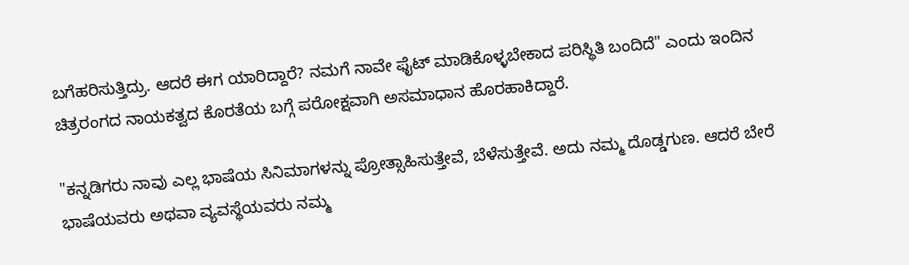ಬಗೆಹರಿಸುತ್ತಿದ್ರು. ಆದರೆ ಈಗ ಯಾರಿದ್ದಾರೆ? ನಮಗೆ ನಾವೇ ಫೈಟ್ ಮಾಡಿಕೊಳ್ಳಬೇಕಾದ ಪರಿಸ್ಥಿತಿ ಬಂದಿದೆ" ಎಂದು ಇಂದಿನ ಚಿತ್ರರಂಗದ ನಾಯಕತ್ವದ ಕೊರತೆಯ ಬಗ್ಗೆ ಪರೋಕ್ಷವಾಗಿ ಅಸಮಾಧಾನ ಹೊರಹಾಕಿದ್ದಾರೆ.

"ಕನ್ನಡಿಗರು ನಾವು ಎಲ್ಲ ಭಾಷೆಯ ಸಿನಿಮಾಗಳನ್ನು ಪ್ರೋತ್ಸಾಹಿಸುತ್ತೇವೆ, ಬೆಳೆಸುತ್ತೇವೆ. ಅದು ನಮ್ಮ ದೊಡ್ಡಗುಣ. ಆದರೆ ಬೇರೆ ಭಾಷೆಯವರು ಅಥವಾ ವ್ಯವಸ್ಥೆಯವರು ನಮ್ಮ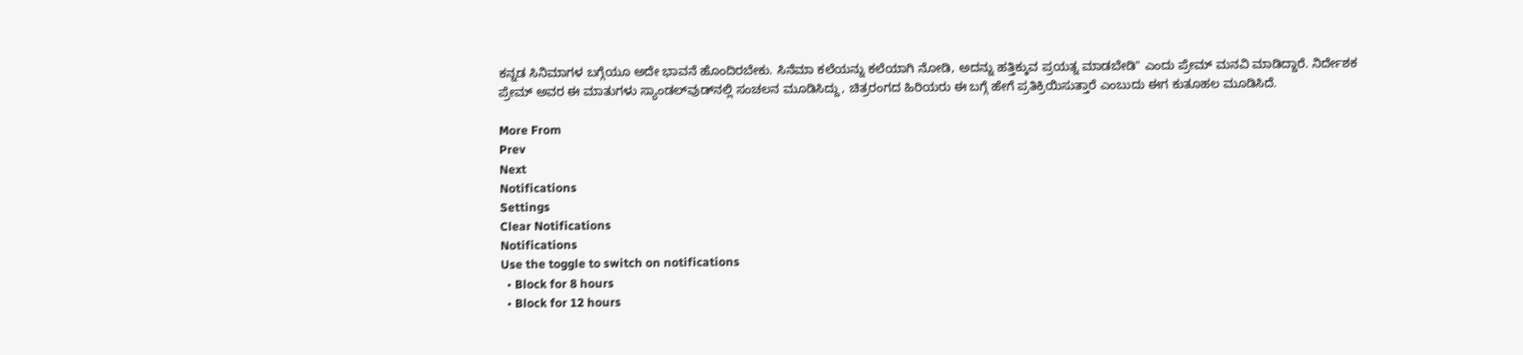ಕನ್ನಡ ಸಿನಿಮಾಗಳ ಬಗ್ಗೆಯೂ ಅದೇ ಭಾವನೆ ಹೊಂದಿರಬೇಕು. ಸಿನೆಮಾ ಕಲೆಯನ್ನು ಕಲೆಯಾಗಿ ನೋಡಿ, ಅದನ್ನು ಹತ್ತಿಕ್ಕುವ ಪ್ರಯತ್ನ ಮಾಡಬೇಡಿ" ಎಂದು ಪ್ರೇಮ್ ಮನವಿ ಮಾಡಿದ್ದಾರೆ. ನಿರ್ದೇಶಕ ಪ್ರೇಮ್ ಅವರ ಈ ಮಾತುಗಳು ಸ್ಯಾಂಡಲ್‌ವುಡ್‌ನಲ್ಲಿ ಸಂಚಲನ ಮೂಡಿಸಿದ್ದು, ಚಿತ್ರರಂಗದ ಹಿರಿಯರು ಈ ಬಗ್ಗೆ ಹೇಗೆ ಪ್ರತಿಕ್ರಿಯಿಸುತ್ತಾರೆ ಎಂಬುದು ಈಗ ಕುತೂಹಲ ಮೂಡಿಸಿದೆ.

More From
Prev
Next
Notifications
Settings
Clear Notifications
Notifications
Use the toggle to switch on notifications
  • Block for 8 hours
  • Block for 12 hours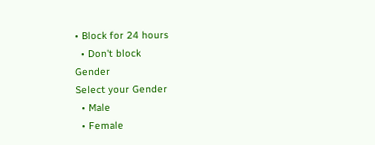• Block for 24 hours
  • Don't block
Gender
Select your Gender
  • Male
  • Female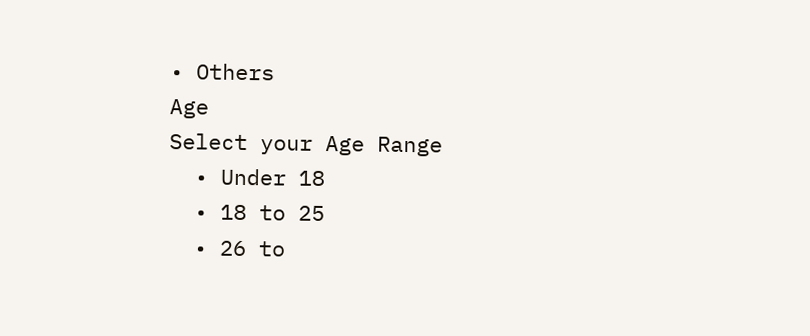• Others
Age
Select your Age Range
  • Under 18
  • 18 to 25
  • 26 to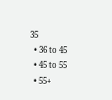35
  • 36 to 45
  • 45 to 55
  • 55+